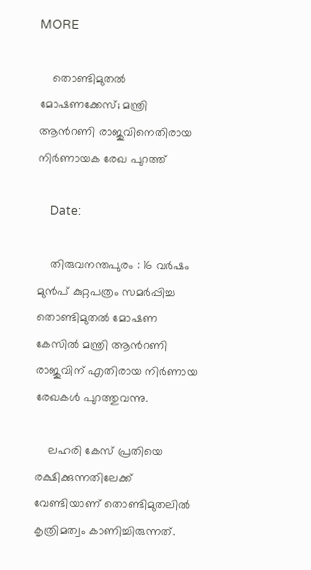MORE

    തൊണ്ടിമുതല്‍ മോഷണക്കേസ്; മന്ത്രി ആന്‍റണി രാജുവിനെതിരായ നിര്‍ണായക രേഖ പുറത്ത്

    Date:

    തിരുവനന്തപുരം : 16 വര്‍ഷം മുന്‍പ് കുറ്റപത്രം സമര്‍പ്പിച്ച തൊണ്ടിമുതല്‍ മോഷണ കേസില്‍ മന്ത്രി ആന്‍റണി രാജുവിന് എതിരായ നിര്‍ണായ രേഖകള്‍ പുറത്തുവന്നു.

    ലഹരി കേസ് പ്രതിയെ രക്ഷിക്കുന്നതിലേക്ക് വേണ്ടിയാണ് തൊണ്ടിമുതലില്‍ കൃത്രിമത്വം കാണിച്ചിരുന്നത്.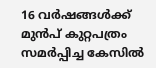16 വര്‍ഷങ്ങള്‍ക്ക് മുന്‍പ് കുറ്റപത്രം സമര്‍പ്പിച്ച കേസില്‍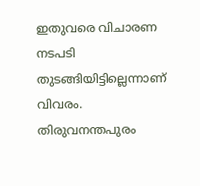ഇതുവരെ വിചാരണ നടപടി തുടങ്ങിയിട്ടില്ലെന്നാണ് വിവരം. തിരുവനന്തപുരം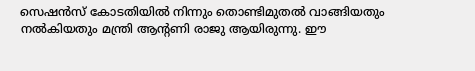സെഷന്‍സ് കോടതിയില്‍ നിന്നും തൊണ്ടിമുതല്‍ വാങ്ങിയതും നല്‍കിയതും മന്ത്രി ആന്‍റണി രാജു ആയിരുന്നു. ഈ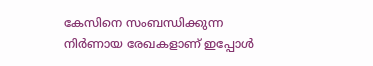കേസിനെ സംബന്ധിക്കുന്ന നിര്‍ണായ രേഖകളാണ് ഇപ്പോള്‍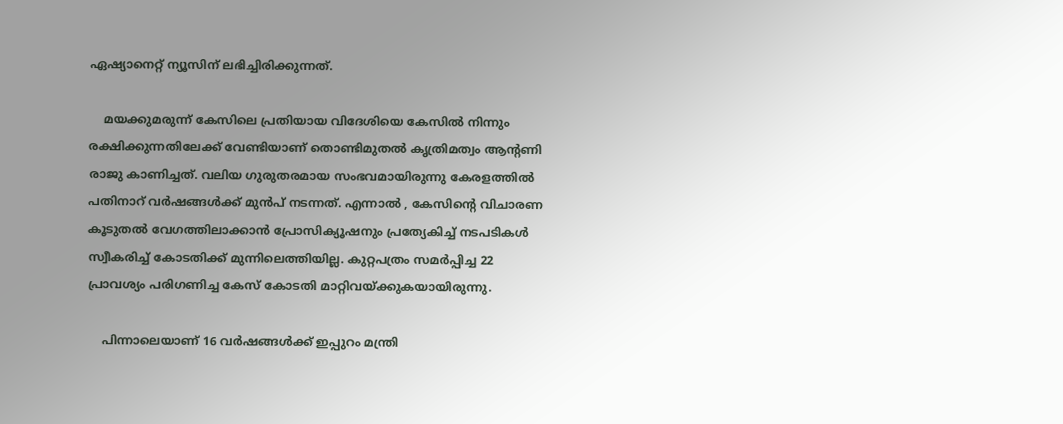ഏഷ്യാനെറ്റ് ന്യൂസിന് ലഭിച്ചിരിക്കുന്നത്.

    മയക്കുമരുന്ന് കേസിലെ പ്രതിയായ വിദേശിയെ കേസില്‍ നിന്നും രക്ഷിക്കുന്നതിലേക്ക് വേണ്ടിയാണ് തൊണ്ടിമുതല്‍ കൃത്രിമത്വം ആന്‍റണി രാജു കാണിച്ചത്. വലിയ ഗുരുതരമായ സംഭവമായിരുന്നു കേരളത്തില്‍ പതിനാറ് വര്‍ഷങ്ങള്‍ക്ക് മുന്‍പ് നടന്നത്. എന്നാല്‍ , കേസിന്റെ വിചാരണ കൂടുതല്‍ വേഗത്തിലാക്കാന്‍ പ്രോസിക്യൂഷനും പ്രത്യേകിച്ച്‌ നടപടികള്‍ സ്വീകരിച്ച്‌ കോടതിക്ക് മുന്നിലെത്തിയില്ല. കുറ്റപത്രം സമര്‍പ്പിച്ച 22 പ്രാവശ്യം പരിഗണിച്ച കേസ് കോടതി മാറ്റിവയ്ക്കുകയായിരുന്നു.

    പിന്നാലെയാണ് 16 വര്‍ഷങ്ങള്‍ക്ക് ഇപ്പുറം മന്ത്രി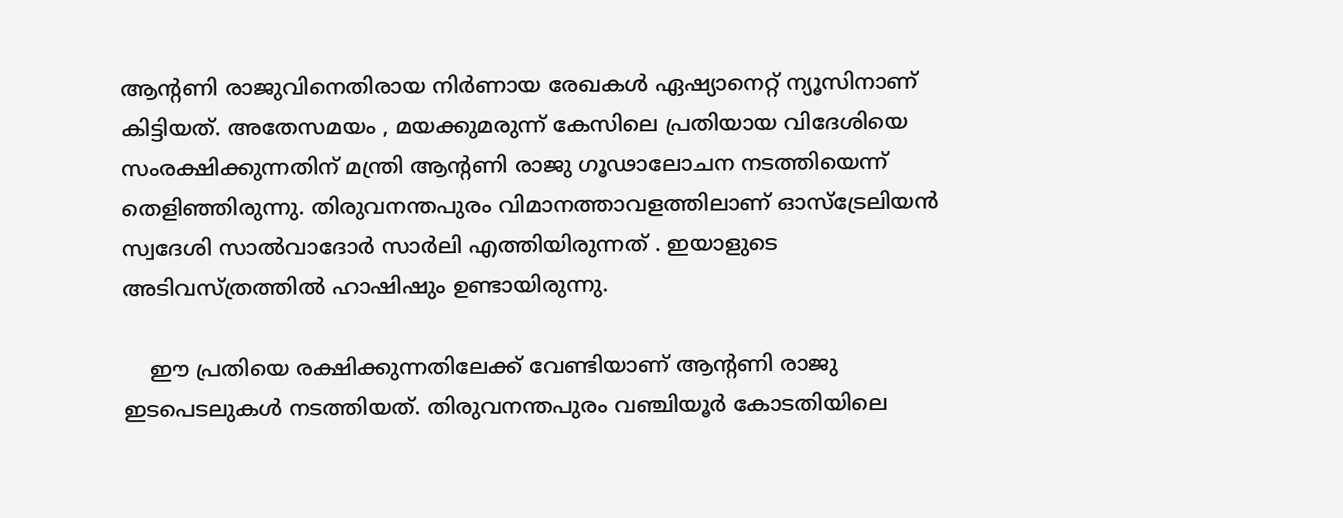ആന്‍റണി രാജുവിനെതിരായ നിര്‍ണായ രേഖകള്‍ ഏഷ്യാനെറ്റ് ന്യൂസിനാണ് കിട്ടിയത്. അതേസമയം , മയക്കുമരുന്ന് കേസിലെ പ്രതിയായ വിദേശിയെ സംരക്ഷിക്കുന്നതിന് മന്ത്രി ആന്‍റണി രാജു ഗൂഢാലോചന നടത്തിയെന്ന് തെളിഞ്ഞിരുന്നു. തിരുവനന്തപുരം വിമാനത്താവളത്തിലാണ് ഓസ്ട്രേലിയന്‍ സ്വദേശി സാല്‍വാദോര്‍ സാര്‍ലി എത്തിയിരുന്നത് . ഇയാളുടെ അടിവസ്ത്രത്തില്‍ ഹാഷിഷും ഉണ്ടായിരുന്നു.

    ഈ പ്രതിയെ രക്ഷിക്കുന്നതിലേക്ക് വേണ്ടിയാണ് ആന്‍റണി രാജു ഇടപെടലുകള്‍ നടത്തിയത്. തിരുവനന്തപുരം വഞ്ചിയൂര്‍ കോടതിയിലെ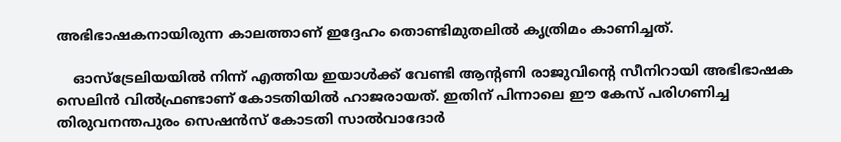അഭിഭാഷകനായിരുന്ന കാലത്താണ് ഇദ്ദേഹം തൊണ്ടിമുതലില്‍ കൃത്രിമം കാണിച്ചത്.

    ഓസ്ട്രേലിയയില്‍ നിന്ന് എത്തിയ ഇയാള്‍ക്ക് വേണ്ടി ആന്‍റണി രാജുവിന്റെ സീനിറായി അഭിഭാഷക സെലിന്‍ വില്‍ഫ്രണ്ടാണ് കോടതിയില്‍ ഹാജരായത്. ഇതിന് പിന്നാലെ ഈ കേസ് പരിഗണിച്ച തിരുവനന്തപുരം സെഷന്‍സ് കോടതി സാല്‍വാദോര്‍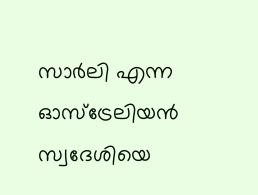സാര്‍ലി എന്ന ഓസ്ട്രേലിയന്‍ സ്വദേശിയെ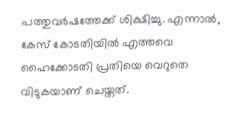പത്തുവര്‍ഷത്തേക്ക് ശിക്ഷിച്ചു. എന്നാല്‍, കേസ് കോടതിയില്‍ എത്തവെ ഹൈക്കോടതി പ്രതിയെ വെറുതെ വിടുകയാണ് ചെയ്തത്.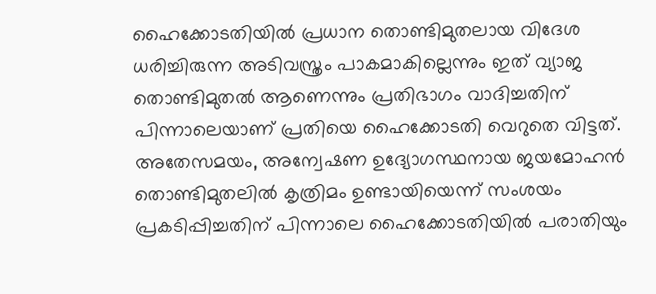ഹൈക്കോടതിയില്‍ പ്രധാന തൊണ്ടിമുതലായ വിദേശ ധരിച്ചിരുന്ന അടിവസ്ത്രം പാകമാകില്ലെന്നും ഇത് വ്യാജ തൊണ്ടിമുതല്‍ ആണെന്നും പ്രതിഭാഗം വാദിച്ചതിന് പിന്നാലെയാണ് പ്രതിയെ ഹൈക്കോടതി വെറുതെ വിട്ടത്. അതേസമയം, അന്വേഷണ ഉദ്യോഗസ്ഥനായ ജയമോഹന്‍ തൊണ്ടിമുതലില്‍ കൃത്രിമം ഉണ്ടായിയെന്ന് സംശയം പ്രകടിപ്പിച്ചതിന് പിന്നാലെ ഹൈക്കോടതിയില്‍ പരാതിയും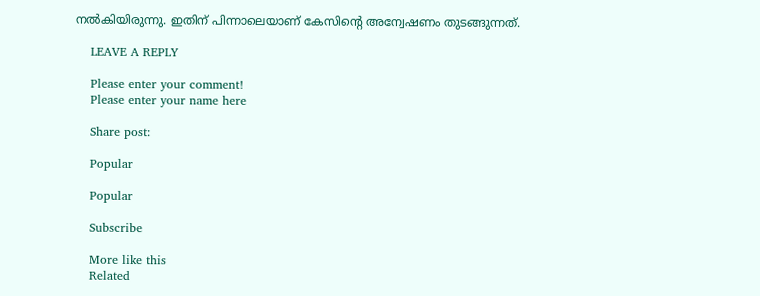നല്‍കിയിരുന്നു. ഇതിന് പിന്നാലെയാണ് കേസിന്റെ അന്വേഷണം തുടങ്ങുന്നത്.

    LEAVE A REPLY

    Please enter your comment!
    Please enter your name here

    Share post:

    Popular

    Popular

    Subscribe

    More like this
    Related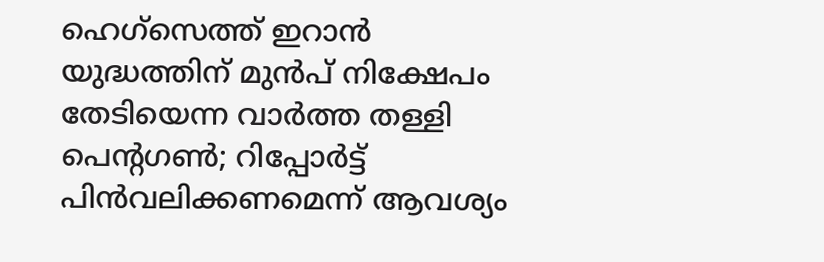ഹെഗ്സെത്ത് ഇറാൻ യുദ്ധത്തിന് മുൻപ് നിക്ഷേപം തേടിയെന്ന വാർത്ത തള്ളി പെന്റഗൺ; റിപ്പോർട്ട് പിൻവലിക്കണമെന്ന് ആവശ്യം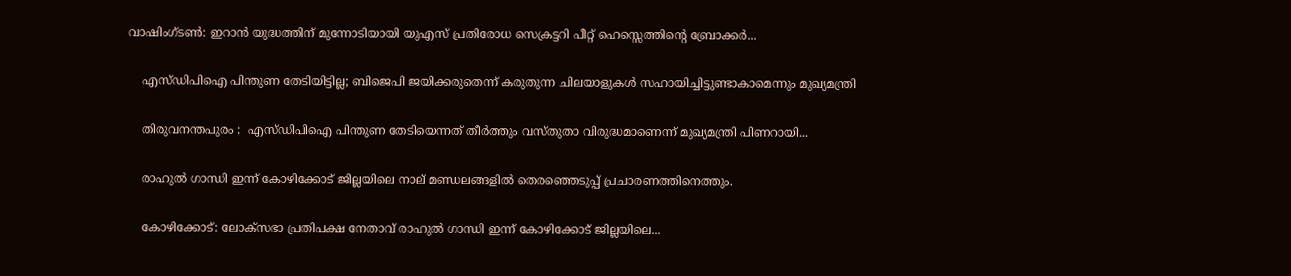വാഷിംഗ്ടണ്‍: ഇറാന്‍ യുദ്ധത്തിന് മുന്നോടിയായി യുഎസ് പ്രതിരോധ സെക്രട്ടറി പീറ്റ് ഹെസ്സെത്തിന്റെ ബ്രോക്കര്‍...

    എസ്‌ഡിപിഐ പിന്തുണ തേടിയിട്ടില്ല; ബിജെപി ജയിക്കരുതെന്ന് കരുതുന്ന ചിലയാളുകൾ സഹായിച്ചിട്ടുണ്ടാകാമെന്നും മുഖ്യമന്ത്രി

    തിരുവനന്തപുരം :  എസ്ഡിപിഐ പിന്തുണ തേടിയെന്നത് തീര്‍ത്തും വസ്തുതാ വിരുദ്ധമാണെന്ന് മുഖ്യമന്ത്രി പിണറായി...

    രാഹുല്‍ ഗാന്ധി ഇന്ന് കോഴിക്കോട് ജില്ലയിലെ നാല് മണ്ഡലങ്ങളില്‍ തെരഞ്ഞെടുപ്പ് പ്രചാരണത്തിനെത്തും.

    കോഴിക്കോട്: ലോക്സഭാ പ്രതിപക്ഷ നേതാവ് രാഹുല്‍ ഗാന്ധി ഇന്ന് കോഴിക്കോട് ജില്ലയിലെ...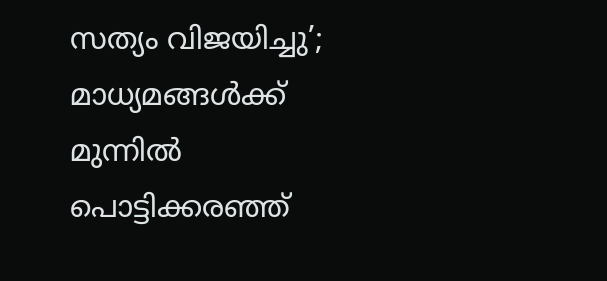സത്യം വിജയിച്ചു’; മാധ്യമങ്ങള്‍ക്ക് മുന്നില്‍ പൊട്ടിക്കരഞ്ഞ്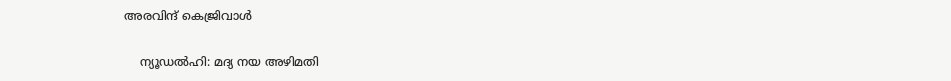അരവിന്ദ് കെജ്രിവാള്‍

    ന്യൂഡല്‍ഹി: മദ്യ നയ അഴിമതി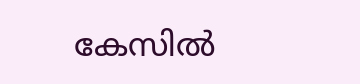കേസില്‍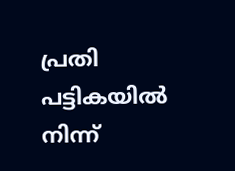പ്രതി പട്ടികയില്‍ നിന്ന്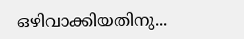ഒഴിവാക്കിയതിനു...